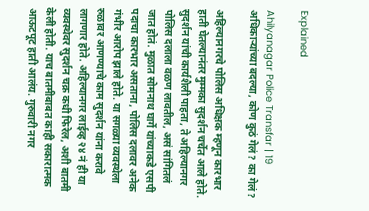Explained

Ahilyanagar Police Transfar | 19 अधिकाऱ्यांच्या बदल्या, कोण कुठं गेलं? का गेलं?

अहिल्यानगरचे पोलिस अधिक्षक म्हणून कारभार हाती घेतल्यानंतर मुम्मका सुदर्शन चर्चेत आले होते. सुदर्शन यांची कार्यशैली पाहता, ते अहिल्यानगर पोलिस दलाला वळण लावतील, असं सांगितलं जात होतं. मुळात सोमनाथ घार्गे यांच्याकडे एसपी पदाचा कारभार असताना, पोलिस दलावर अनेक गंभीर आरोप झाले होते. या सगळ्या व्यवस्थेला रुळावर आणण्याचे काम सुदर्शन यांना करावे लागणार होते. अहिल्यानगर लाईव्ह २४ नं ही या व्यवस्थेवर सुदर्शन चक्र कधी फिरेल, अशी बातमी केली होती. याच बातमीबाबत काही सकारात्मक आऊटपूट हाती आलंय. गुरुवारी नगर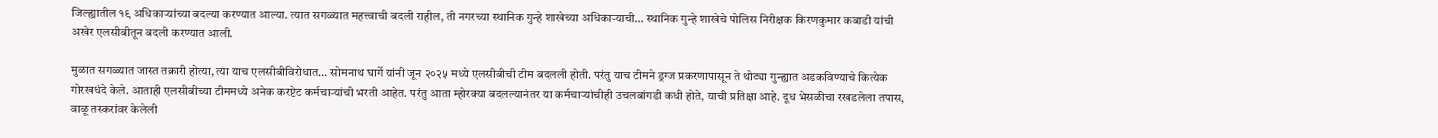जिल्ह्यातील १९ अधिकाऱ्यांच्या बदल्या करण्यात आल्या. त्यात सगळ्यात महत्त्वाची बदली राहील, ती नगरच्या स्थानिक गुन्हे शाखेच्या अधिकाऱ्याची… स्थानिक गुन्हे शाखेचे पोलिस निरीक्षक किरणकुमार कबाडी यांची अखेर एलसीबीतून बदली करण्यात आली.

मुळात सगळ्यात जास्त तक्रारी होत्या, त्या याच एलसीबीविरोधात… सोमनाथ घार्गे यांनी जून २०२५ मध्ये एलसीबीची टीम बदलली होती. परंतु याच टीमने ड्रग्ज प्रकरणापासून ते थोट्या गुन्ह्यात अडकविण्याचे कित्येक गोरखधंदे केले. आताही एलसीबीच्या टीममध्ये अनेक करप्टेट कर्मचाऱ्यांची भरती आहेत. परंतु आता म्होरक्या बदलल्यानंतर या कर्मचाऱ्यांचीही उचलबांगडी कधी होते, याची प्रतिक्षा आहे. दूध भेसळीचा रखडलेला तपास, वाळू तस्करांवर केलेली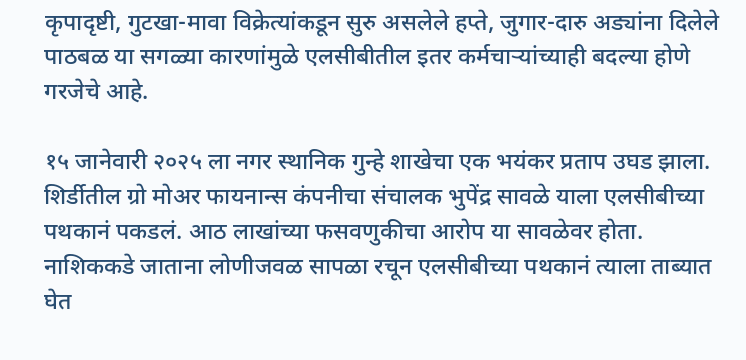कृपादृष्टी, गुटखा-मावा विक्रेत्यांकडून सुरु असलेले हप्ते, जुगार-दारु अड्यांना दिलेले पाठबळ या सगळ्या कारणांमुळे एलसीबीतील इतर कर्मचाऱ्यांच्याही बदल्या होणे गरजेचे आहे.

१५ जानेवारी २०२५ ला नगर स्थानिक गुन्हे शाखेचा एक भयंकर प्रताप उघड झाला. शिर्डीतील ग्रो मोअर फायनान्स कंपनीचा संचालक भुपेंद्र सावळे याला एलसीबीच्या पथकानं पकडलं. आठ लाखांच्या फसवणुकीचा आरोप या सावळेवर होता. नाशिककडे जाताना लोणीजवळ सापळा रचून एलसीबीच्या पथकानं त्याला ताब्यात घेत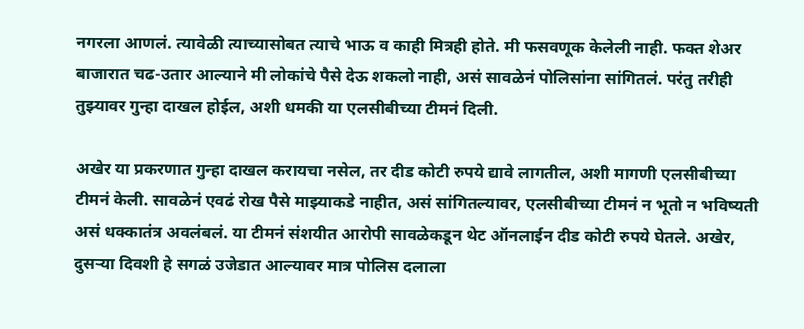नगरला आणलं. त्यावेळी त्याच्यासोबत त्याचे भाऊ व काही मित्रही होते. मी फसवणूक केलेली नाही. फक्त शेअर बाजारात चढ-उतार आल्याने मी लोकांचे पैसे देऊ शकलो नाही, असं सावळेनं पोलिसांना सांगितलं. परंतु तरीही तुझ्यावर गुन्हा दाखल होईल, अशी धमकी या एलसीबीच्या टीमनं दिली.

अखेर या प्रकरणात गुन्हा दाखल करायचा नसेल, तर दीड कोटी रुपये द्यावे लागतील, अशी मागणी एलसीबीच्या टीमनं केली. सावळेनं एवढं रोख पैसे माझ्याकडे नाहीत, असं सांगितल्यावर, एलसीबीच्या टीमनं न भूतो न भविष्यती असं धक्कातंत्र अवलंबलं. या टीमनं संशयीत आरोपी सावळेकडून थेट ऑनलाईन दीड कोटी रुपये घेतले. अखेर, दुसऱ्या दिवशी हे सगळं उजेडात आल्यावर मात्र पोलिस दलाला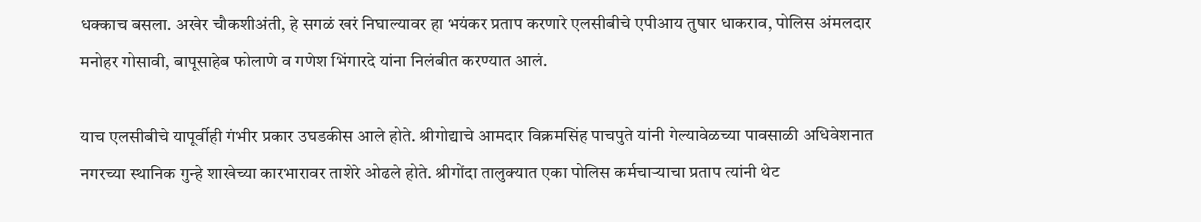धक्काच बसला. अखेर चौकशीअंती, हे सगळं खरं निघाल्यावर हा भयंकर प्रताप करणारे एलसीबीचे एपीआय तुषार धाकराव, पोलिस अंमलदार मनोहर गोसावी, बापूसाहेब फोलाणे व गणेश भिंगारदे यांना निलंबीत करण्यात आलं.

याच एलसीबीचे यापूर्वीही गंभीर प्रकार उघडकीस आले होते. श्रीगोद्याचे आमदार विक्रमसिंह पाचपुते यांनी गेल्यावेळच्या पावसाळी अधिवेशनात नगरच्या स्थानिक गुन्हे शाखेच्या कारभारावर ताशेरे ओढले होते. श्रीगोंदा तालुक्यात एका पोलिस कर्मचाऱ्याचा प्रताप त्यांनी थेट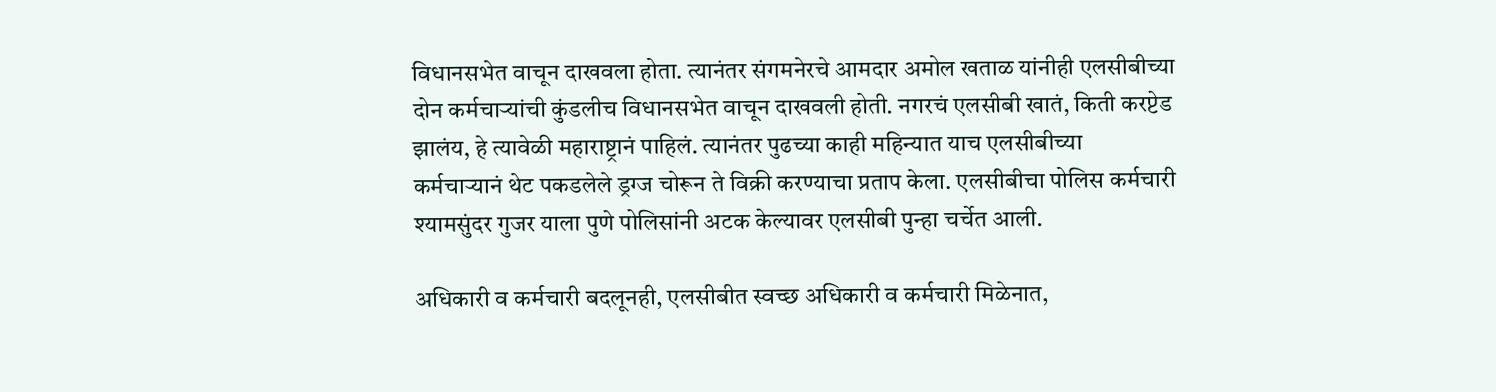विधानसभेत वाचून दाखवला होता. त्यानंतर संगमनेरचे आमदार अमोल खताळ यांनीही एलसीबीच्या दोन कर्मचाऱ्यांची कुंडलीच विधानसभेत वाचून दाखवली होती. नगरचं एलसीबी खातं, किती करप्टेड झालंय, हे त्यावेळी महाराष्ट्रानं पाहिलं. त्यानंतर पुढच्या काही महिन्यात याच एलसीबीच्या कर्मचाऱ्यानं थेट पकडलेले ड्रग्ज चोरून ते विक्री करण्याचा प्रताप केला. एलसीबीचा पोलिस कर्मचारी श्यामसुंदर गुजर याला पुणे पोलिसांनी अटक केल्यावर एलसीबी पुन्हा चर्चेत आली.

अधिकारी व कर्मचारी बदलूनही, एलसीबीत स्वच्छ अधिकारी व कर्मचारी मिळेनात,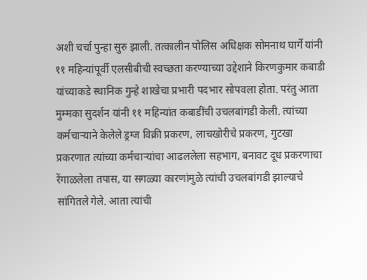अशी चर्चा पुन्हा सुरु झाली. तत्कालीन पोलिस अधिक्षक सोमनाथ घार्गे यांनी ११ महिन्यांपूर्वी एलसीबीची स्वच्छता करण्याच्या उद्देशाने किरणकुमार कबाडी यांच्याकडे स्थानिक गुन्हे शाखेचा प्रभारी पदभार सोपवला होता. परंतु आता मुम्मका सुदर्शन यांनी ११ महिन्यांत कबाडींची उचलबांगडी केली. त्यांच्या कर्मचाऱ्याने केलेले ड्रग्ज विक्री प्रकरण, लाचखोरीचे प्रकरण, गुटखा प्रकरणात त्यांच्या कर्मचाऱ्यांचा आढललेला सहभाग, बनावट दूध प्रकरणाचा रेंगाळलेला तपास, या सगळ्या कारणांमुळे त्यांची उचलबांगडी झाल्याचे सांगितले गेले. आता त्यांची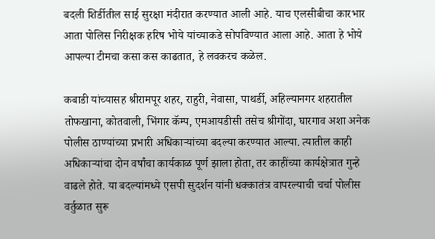बदली शिर्डीतील साई सुरक्षा मंदीरात करण्यात आली आहे. याच एलसीबीचा कारभार आता पोलिस निरीक्षक हरिष भोये यांच्याकडे सोपविण्यात आला आहे. आता हे भोये आपल्या टीमचा कसा कस काढतात, हे लवकरच कळेल.

कबाडी यांच्यासह श्रीरामपूर शहर, राहुरी, नेवासा, पाथर्डी, अहिल्यानगर शहरातील तोफखाना, कोतवाली, भिंगार कॅम्प, एमआयडीसी तसेच श्रीगोंदा, घारगाव अशा अनेक पोलीस ठाण्यांच्या प्रभारी अधिकार्‍यांच्या बदल्या करण्यात आल्या. त्यातील काही अधिकार्‍यांचा दोन वर्षांचा कार्यकाळ पूर्ण झाला होता, तर काहींच्या कार्यक्षेत्रात गुन्हे वाढले होते. या बदल्यांमध्ये एसपी सुदर्शन यांनी धक्कातंत्र वापरल्याची चर्चा पोलीस वर्तुळात सुरू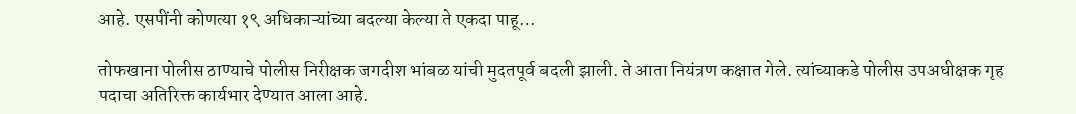आहे. एसपींनी कोणत्या १९ अधिकाऱ्यांच्या बदल्या केल्या ते एकदा पाहू…

तोफखाना पोलीस ठाण्याचे पोलीस निरीक्षक जगदीश भांबळ यांची मुदतपूर्व बदली झाली. ते आता नियंत्रण कक्षात गेले. त्यांच्याकडे पोलीस उपअधीक्षक गृह पदाचा अतिरिक्त कार्यभार देण्यात आला आहे.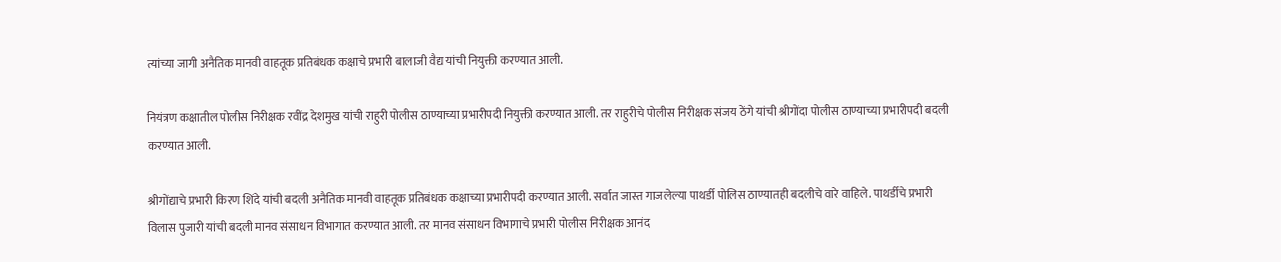त्यांच्या जागी अनैतिक मानवी वाहतूक प्रतिबंधक कक्षाचे प्रभारी बालाजी वैद्य यांची नियुक्ती करण्यात आली.

नियंत्रण कक्षातील पोलीस निरीक्षक रवींद्र देशमुख यांची राहुरी पोलीस ठाण्याच्या प्रभारीपदी नियुक्ती करण्यात आली. तर राहुरीचे पोलीस निरीक्षक संजय ठेंगे यांची श्रीगोंदा पोलीस ठाण्याच्या प्रभारीपदी बदली करण्यात आली.

श्रीगोंद्याचे प्रभारी किरण शिंदे यांची बदली अनैतिक मानवी वाहतूक प्रतिबंधक कक्षाच्या प्रभारीपदी करण्यात आली. सर्वात जास्त गाजलेल्या पाथर्डी पोलिस ठाण्यातही बदलीचे वारे वाहिले. पाथर्डीचे प्रभारी विलास पुजारी यांची बदली मानव संसाधन विभागात करण्यात आली. तर मानव संसाधन विभागाचे प्रभारी पोलीस निरीक्षक आनंद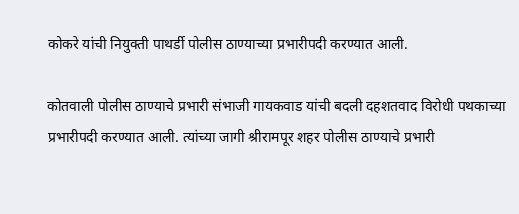कोकरे यांची नियुक्ती पाथर्डी पोलीस ठाण्याच्या प्रभारीपदी करण्यात आली.

कोतवाली पोलीस ठाण्याचे प्रभारी संभाजी गायकवाड यांची बदली दहशतवाद विरोधी पथकाच्या प्रभारीपदी करण्यात आली. त्यांच्या जागी श्रीरामपूर शहर पोलीस ठाण्याचे प्रभारी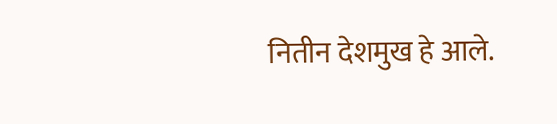नितीन देशमुख हे आले.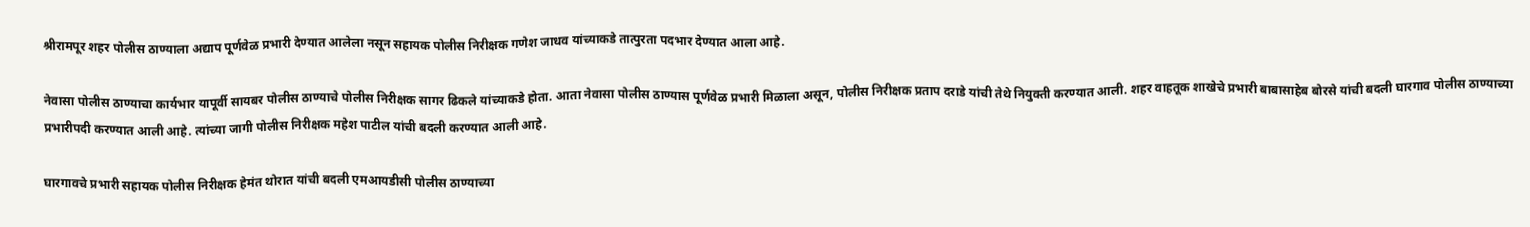श्रीरामपूर शहर पोलीस ठाण्याला अद्याप पूर्णवेळ प्रभारी देण्यात आलेला नसून सहायक पोलीस निरीक्षक गणेश जाधव यांच्याकडे तात्पुरता पदभार देण्यात आला आहे.

नेवासा पोलीस ठाण्याचा कार्यभार यापूर्वी सायबर पोलीस ठाण्याचे पोलीस निरीक्षक सागर ढिकले यांच्याकडे होता. आता नेवासा पोलीस ठाण्यास पूर्णवेळ प्रभारी मिळाला असून, पोलीस निरीक्षक प्रताप दराडे यांची तेथे नियुक्ती करण्यात आली. शहर वाहतूक शाखेचे प्रभारी बाबासाहेब बोरसे यांची बदली घारगाव पोलीस ठाण्याच्या प्रभारीपदी करण्यात आली आहे. त्यांच्या जागी पोलीस निरीक्षक महेश पाटील यांची बदली करण्यात आली आहे.

घारगावचे प्रभारी सहायक पोलीस निरीक्षक हेमंत थोरात यांची बदली एमआयडीसी पोलीस ठाण्याच्या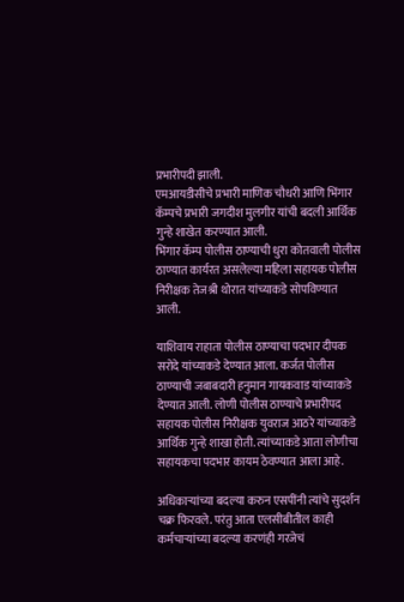प्रभारीपदी झाली.
एमआयडीसीचे प्रभारी माणिक चौधरी आणि भिंगार कॅम्पचे प्रभारी जगदीश मुलगीर यांची बदली आर्थिक गुन्हे शाखेत करण्यात आली.
भिंगार कॅम्प पोलीस ठाण्याची धुरा कोतवाली पोलीस ठाण्यात कार्यरत असलेल्या महिला सहायक पोलीस निरीक्षक तेजश्री थोरात यांच्याकडे सोपविण्यात आली.

याशिवाय राहाता पोलीस ठाण्याचा पदभार दीपक सरोदे यांच्याकडे देण्यात आला. कर्जत पोलीस ठाण्याची जबाबदारी हनुमान गायकवाड यांच्याकडे देण्यात आली. लोणी पोलीस ठाण्याचे प्रभारीपद सहायक पोलीस निरीक्षक युवराज आठरे यांच्याकडे आर्थिक गुन्हे शाखा होती. त्यांच्याकडे आता लोणीचा सहायकचा पदभार कायम ठेवण्यात आला आहे.

अधिकाऱ्यांच्या बदल्या करुन एसपींनी त्यांचे सुदर्शन चक्र फिरवले. परंतु आता एलसीबीतील काही कर्मचाऱ्यांच्या बदल्या करणंही गरजेचं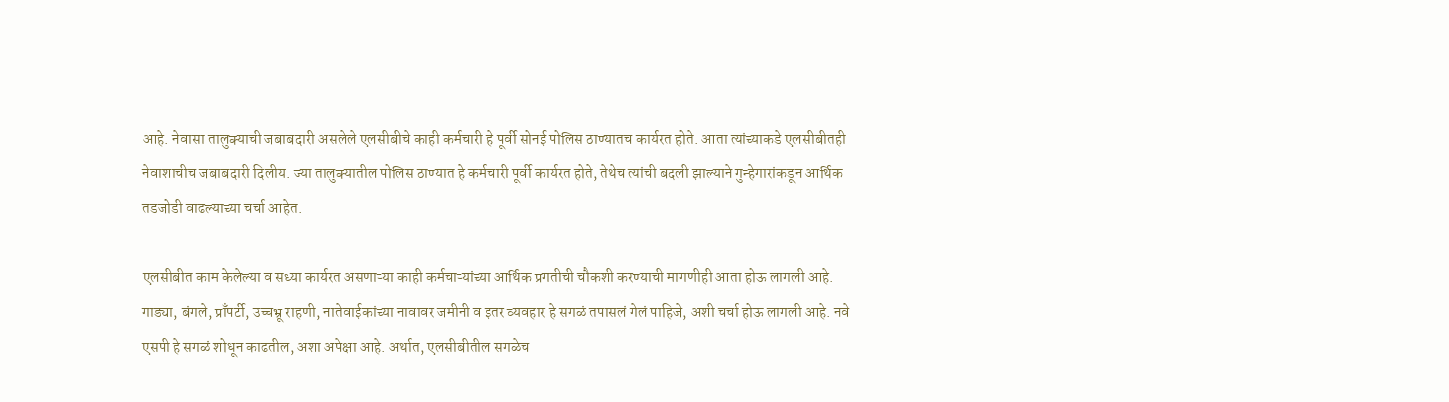आहे. नेवासा तालुक्याची जबाबदारी असलेले एलसीबीचे काही कर्मचारी हे पूर्वी सोनई पोलिस ठाण्यातच कार्यरत होते. आता त्यांच्याकडे एलसीबीतही नेवाशाचीच जबाबदारी दिलीय. ज्या तालुक्यातील पोलिस ठाण्यात हे कर्मचारी पूर्वी कार्यरत होते, तेथेच त्यांची बदली झाल्याने गुन्हेगारांकडून आर्थिक तडजोडी वाढल्याच्या चर्चा आहेत.

एलसीबीत काम केलेल्या व सध्या कार्यरत असणाऱ्या काही कर्मचाऱ्यांच्या आर्थिक प्रगतीची चौकशी करण्याची मागणीही आता होऊ लागली आहे. गाड्या, बंगले, प्राँपर्टी, उच्चभ्रू राहणी, नातेवाईकांच्या नावावर जमीनी व इतर व्यवहार हे सगळं तपासलं गेलं पाहिजे, अशी चर्चा होऊ लागली आहे. नवे एसपी हे सगळं शोधून काढतील, अशा अपेक्षा आहे. अर्थात, एलसीबीतील सगळेच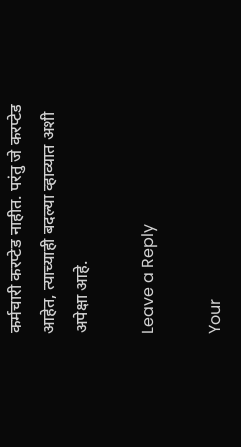कर्मचारी करप्टेड नाहीत. परंतु जे करप्टेड आहेत, त्याच्याही बदल्या व्हाव्यात अशी अपेक्षा आहे.

Leave a Reply

Your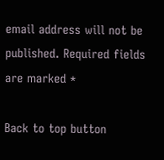email address will not be published. Required fields are marked *

Back to top button